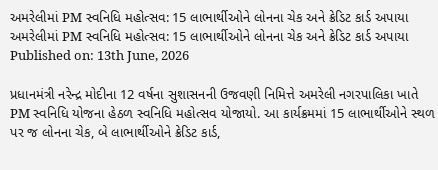અમરેલીમાં PM સ્વનિધિ મહોત્સવ: 15 લાભાર્થીઓને લોનના ચેક અને ક્રેડિટ કાર્ડ અપાયા
અમરેલીમાં PM સ્વનિધિ મહોત્સવ: 15 લાભાર્થીઓને લોનના ચેક અને ક્રેડિટ કાર્ડ અપાયા
Published on: 13th June, 2026

પ્રધાનમંત્રી નરેન્દ્ર મોદીના 12 વર્ષના સુશાસનની ઉજવણી નિમિત્તે અમરેલી નગરપાલિકા ખાતે PM સ્વનિધિ યોજના હેઠળ સ્વનિધિ મહોત્સવ યોજાયો. આ કાર્યક્રમમાં 15 લાભાર્થીઓને સ્થળ પર જ લોનના ચેક, બે લાભાર્થીઓને ક્રેડિટ કાર્ડ,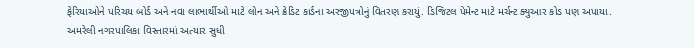ફેરિયાઓને પરિચય બોર્ડ અને નવા લાભાર્થીઓ માટે લોન અને ક્રેડિટ કાર્ડના અરજીપત્રોનું વિતરણ કરાયું. ડિજિટલ પેમેન્ટ માટે મર્ચન્ટ ક્યુઆર કોડ પણ અપાયા. અમરેલી નગરપાલિકા વિસ્તારમાં અત્યાર સુધી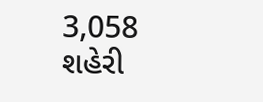3,058 શહેરી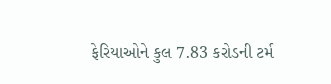ફેરિયાઓને કુલ 7.83 કરોડની ટર્મ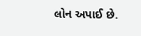લોન અપાઈ છે.